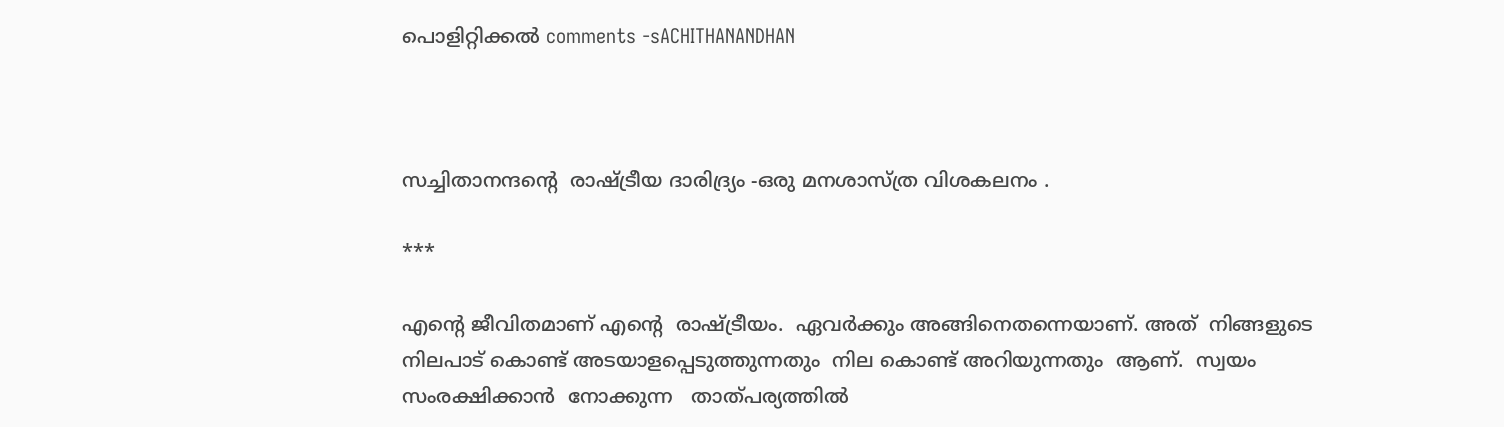പൊളിറ്റിക്കൽ comments -sACHITHANANDHAN



സച്ചിതാനന്ദന്റെ  രാഷ്ട്രീയ ദാരിദ്ര്യം -ഒരു മനശാസ്ത്ര വിശകലനം .

***

എന്റെ ജീവിതമാണ് എന്റെ  രാഷ്ട്രീയം.  ഏവർക്കും അങ്ങിനെതന്നെയാണ്. അത്  നിങ്ങളുടെ നിലപാട് കൊണ്ട് അടയാളപ്പെടുത്തുന്നതും  നില കൊണ്ട് അറിയുന്നതും  ആണ്.  സ്വയം സംരക്ഷിക്കാൻ  നോക്കുന്ന   താത്പര്യത്തിൽ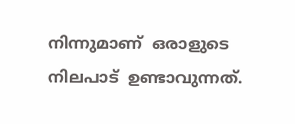നിന്നുമാണ്  ഒരാളുടെ നിലപാട്  ഉണ്ടാവുന്നത്.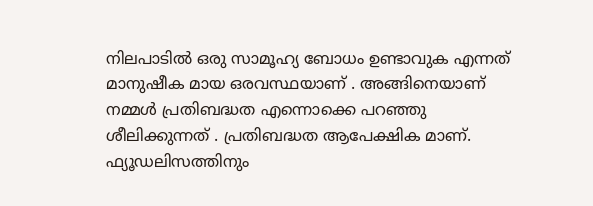നിലപാടിൽ ഒരു സാമൂഹ്യ ബോധം ഉണ്ടാവുക എന്നത്  മാനുഷീക മായ ഒരവസ്ഥയാണ് . അങ്ങിനെയാണ്  നമ്മൾ പ്രതിബദ്ധത എന്നൊക്കെ പറഞ്ഞു ശീലിക്കുന്നത് . പ്രതിബദ്ധത ആപേക്ഷിക മാണ്. ഫ്യൂഡലിസത്തിനും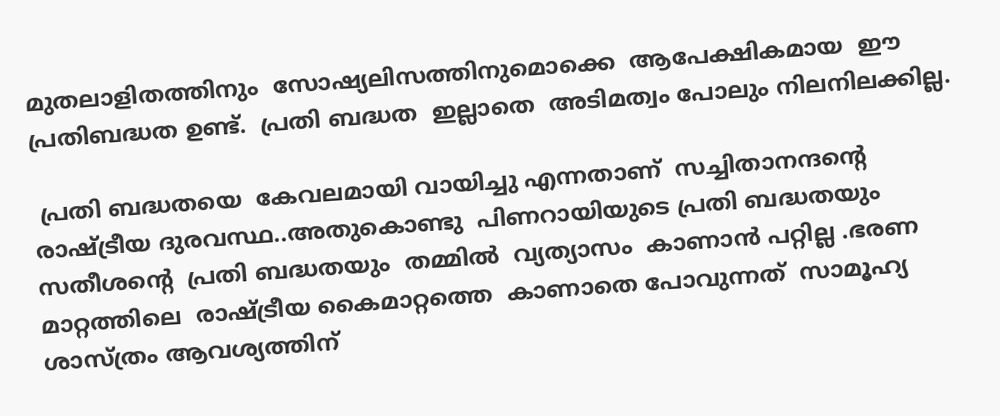മുതലാളിതത്തിനും  സോഷ്യലിസത്തിനുമൊക്കെ  ആപേക്ഷികമായ  ഈ പ്രതിബദ്ധത ഉണ്ട്.  പ്രതി ബദ്ധത  ഇല്ലാതെ  അടിമത്വം പോലും നിലനിലക്കില്ല.

 പ്രതി ബദ്ധതയെ  കേവലമായി വായിച്ചു എന്നതാണ്  സച്ചിതാനന്ദന്റെ  രാഷ്ട്രീയ ദുരവസ്ഥ..അതുകൊണ്ടു  പിണറായിയുടെ പ്രതി ബദ്ധതയും  സതീശന്റെ  പ്രതി ബദ്ധതയും  തമ്മിൽ  വ്യത്യാസം  കാണാൻ പറ്റില്ല .ഭരണ  മാറ്റത്തിലെ  രാഷ്ട്രീയ കൈമാറ്റത്തെ  കാണാതെ പോവുന്നത്  സാമൂഹ്യ ശാസ്ത്രം ആവശ്യത്തിന്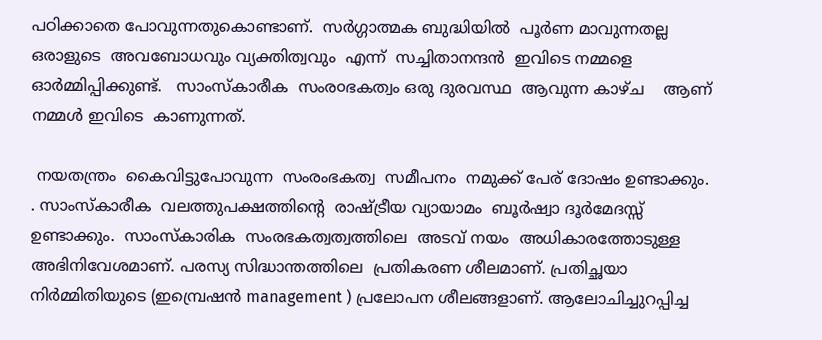പഠിക്കാതെ പോവുന്നതുകൊണ്ടാണ്.  സർഗ്ഗാത്മക ബുദ്ധിയിൽ  പൂർണ മാവുന്നതല്ല  ഒരാളുടെ  അവബോധവും വ്യക്തിത്വവും  എന്ന്  സച്ചിതാനന്ദൻ  ഇവിടെ നമ്മളെ ഓർമ്മിപ്പിക്കുണ്ട്.   സാംസ്കാരീക  സംര൦ഭകത്വം ഒരു ദുരവസ്ഥ  ആവുന്ന കാഴ്ച    ആണ് നമ്മൾ ഇവിടെ  കാണുന്നത്.

 നയതന്ത്രം  കൈവിട്ടുപോവുന്ന  സംരംഭകത്വ  സമീപനം  നമുക്ക് പേര് ദോഷം ഉണ്ടാക്കും. . സാംസ്കാരീക  വലത്തുപക്ഷത്തിന്റെ  രാഷ്ട്രീയ വ്യായാമം  ബൂർഷ്വാ ദൂർമേദസ്സ്   ഉണ്ടാക്കും.  സാംസ്കാരിക  സംരഭകത്വത്വത്തിലെ  അടവ് നയം  അധികാരത്തോടുള്ള അഭിനിവേശമാണ്. പരസ്യ സിദ്ധാന്തത്തിലെ  പ്രതികരണ ശീലമാണ്. പ്രതിച്ഛയാ നിർമ്മിതിയുടെ (ഇമ്പ്രെഷൻ management ) പ്രലോപന ശീലങ്ങളാണ്. ആലോചിച്ചുറപ്പിച്ച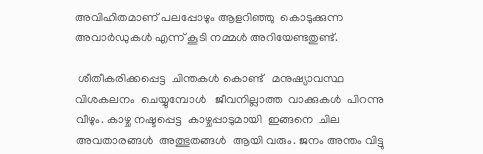അവിഹിതമാണ് പലപ്പോഴും ആളറിഞ്ഞു  കൊടുക്കുന്ന അവാർഡുകൾ എന്ന് കൂടി നമ്മൾ അറിയേണ്ടതുണ്ട്.

 ശീതീകരിക്കപ്പെട്ട  ചിന്തകൾ കൊണ്ട്   മനുഷ്യാവസ്ഥ  വിശകലനം  ചെയ്യുമ്പോൾ   ജീവനില്ലാത്ത  വാക്കുകൾ  പിറന്നു വീഴും. കാഴ്ച നഷ്ടപ്പെട്ട  കാഴ്ചപ്പാടുമായി  ഇങ്ങനെ  ചില അവതാരങ്ങൾ  അത്ഭുതങ്ങൾ  ആയി വരും. ജനം അന്തം വിട്ടു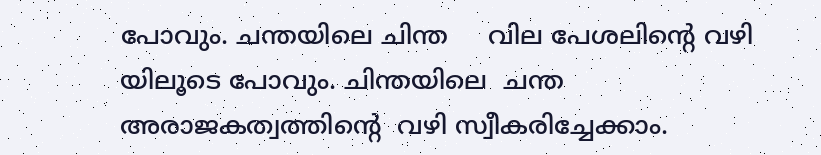പോവും. ചന്തയിലെ ചിന്ത     വില പേശലിന്റെ വഴി യിലൂടെ പോവും. ചിന്തയിലെ  ചന്ത  അരാജകത്വത്തിന്റെ  വഴി സ്വീകരിച്ചേക്കാം.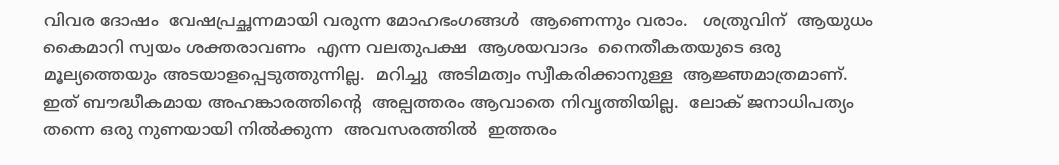വിവര ദോഷം  വേഷപ്രച്ഛന്നമായി വരുന്ന മോഹഭംഗങ്ങൾ  ആണെന്നും വരാം.   ശത്രുവിന്  ആയുധം കൈമാറി സ്വയം ശക്തരാവണം  എന്ന വലതുപക്ഷ  ആശയവാദം  നൈതീകതയുടെ ഒരു മൂല്യത്തെയും അടയാളപ്പെടുത്തുന്നില്ല.  മറിച്ചു  അടിമത്വം സ്വീകരിക്കാനുള്ള  ആജ്ഞമാത്രമാണ്. ഇത് ബൗദ്ധീകമായ അഹങ്കാരത്തിന്റെ  അല്പത്തരം ആവാതെ നിവൃത്തിയില്ല.  ലോക് ജനാധിപത്യം തന്നെ ഒരു നുണയായി നിൽക്കുന്ന  അവസരത്തിൽ  ഇത്തരം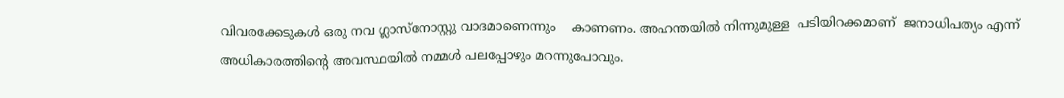വിവരക്കേടുകൾ ഒരു നവ ഗ്ലാസ്‌നോസ്റ്റു വാദമാണെന്നും    കാണണം. അഹന്തയിൽ നിന്നുമുള്ള  പടിയിറക്കമാണ്  ജനാധിപത്യം എന്ന്  അധികാരത്തിന്റെ അവസ്ഥയിൽ നമ്മൾ പലപ്പോഴും മറന്നുപോവും.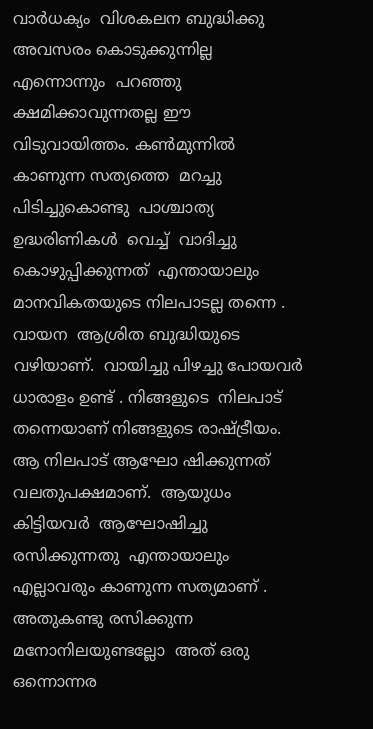വാർധക്യം  വിശകലന ബുദ്ധിക്കു  അവസരം കൊടുക്കുന്നില്ല  എന്നൊന്നും  പറഞ്ഞു  ക്ഷമിക്കാവുന്നതല്ല ഈ വിടുവായിത്തം. കൺമുന്നിൽ  കാണുന്ന സത്യത്തെ  മറച്ചു പിടിച്ചുകൊണ്ടു  പാശ്ചാത്യ ഉദ്ധരിണികൾ  വെച്ച്  വാദിച്ചു കൊഴുപ്പിക്കുന്നത്  എന്തായാലും  മാനവികതയുടെ നിലപാടല്ല തന്നെ . വായന  ആശ്രിത ബുദ്ധിയുടെ വഴിയാണ്.  വായിച്ചു പിഴച്ചു പോയവർ ധാരാളം ഉണ്ട് . നിങ്ങളുടെ  നിലപാട് തന്നെയാണ് നിങ്ങളുടെ രാഷ്ട്രീയം.   ആ നിലപാട് ആഘോ ഷിക്കുന്നത്   വലതുപക്ഷമാണ്.  ആയുധം കിട്ടിയവർ  ആഘോഷിച്ചു  രസിക്കുന്നതു  എന്തായാലും എല്ലാവരും കാണുന്ന സത്യമാണ് .             അതുകണ്ടു രസിക്കുന്ന മനോനിലയുണ്ടല്ലോ  അത് ഒരു ഒന്നൊന്നര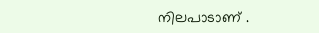നിലപാടാണ് .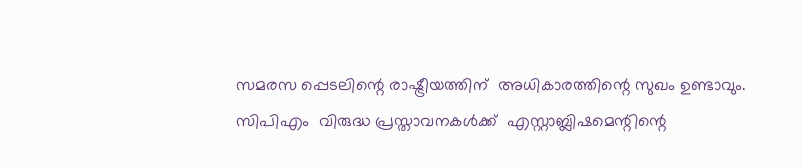സമരസ പ്പെടലിന്റെ രാഷ്ട്രീയത്തിന്  അധികാരത്തിന്റെ സുഖം ഉണ്ടാവും.  സിപിഎം  വിരുദ്ധ പ്രസ്താവനകൾക്ക്  എസ്റ്റാബ്ലിഷമെന്റിന്റെ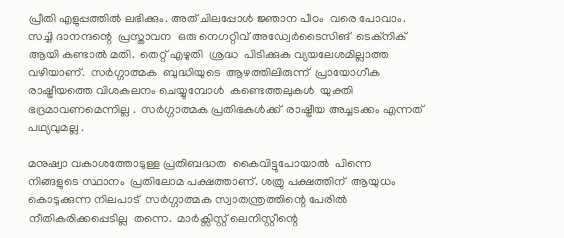പ്രീതി എളുപ്പത്തിൽ ലഭിക്കും. അത് ചിലപ്പോൾ ജ്ഞാന പീഠം  വരെ പോവാം. സച്ചി ദാനന്ദന്റെ  പ്രസ്താവന  ഒരു നെഗറ്റിവ് അഡ്വേർടൈസിങ്  ടെക്നിക്  ആയി കണ്ടാൽ മതി.  തെറ്റ് എഴുതി  ശ്രദ്ധ  പിടിക്കുക വ്യയലേശമില്ലാത്ത  വഴിയാണ്.  സർഗ്ഗാത്മക  ബുദ്ധിയുടെ  ആഴത്തിലിരുന്ന്  പ്രായോഗീക രാഷ്ട്രീയത്തെ വിശകലനം ചെയ്യുമ്പോൾ  കണ്ടെത്തലുകൾ  യുക്തി ഭദ്രമാവണമെന്നില്ല .  സർഗ്ഗാത്മക പ്രതിഭകൾക്ക്  രാഷ്ട്രീയ അച്ചടക്കം എന്നത് പഥ്യവുമല്ല .

മനുഷ്വാ വകാശത്തോടുള്ള പ്രതിബദ്ധത  കൈവിട്ടുപോയാൽ  പിന്നെ  നിങ്ങളുടെ സ്ഥാനം  പ്രതിലോമ പക്ഷത്താണ്. ശത്രു പക്ഷത്തിന്  ആയുധം കൊടുക്കുന്ന നിലപാട്  സർഗ്ഗാത്മക സ്വാതന്ത്രത്തിന്റെ പേരിൽ  നീതികരിക്കപ്പെടില്ല  തന്നെ.  മാർക്സിസ്റ്റ് ലെനിസ്റ്റീന്റെ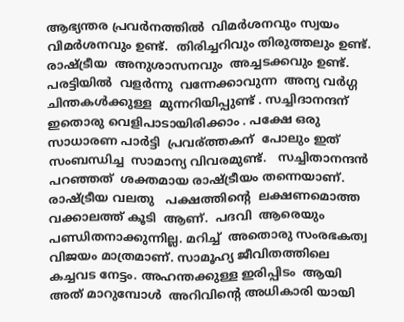ആഭ്യന്തര പ്രവർനത്തിൽ  വിമർശനവും സ്വയം വിമർശനവും ഉണ്ട്.  തിരിച്ചറിവും തിരുത്തലും ഉണ്ട്.  രാഷ്ട്രീയ  അനുശാസനവും  അച്ചടക്കവും ഉണ്ട്.  പരട്ടിയിൽ  വളർന്നു  വന്നേക്കാവുന്ന  അന്യ വർഗ്ഗ ചിന്തകൾക്കുള്ള  മുന്നറിയിപ്പുണ്ട് . സച്ചിദാനന്ദന്  ഇതൊരു വെളിപാടായിരിക്കാം . പക്ഷേ ഒരു സാധാരണ പാർട്ടി  പ്രവര്ത്തകന്  പോലും ഇത്   സംബന്ധിച്ച  സാമാന്യ വിവരമുണ്ട്.   സച്ചിതാനന്ദൻ  പറഞ്ഞത്  ശക്തമായ രാഷ്ട്രീയം തന്നെയാണ്.  രാഷ്ട്രീയ വലതു   പക്ഷത്തിന്റെ  ലക്ഷണമൊത്ത വക്കാലത്ത് കൂടി  ആണ്.  പദവി  ആരെയും  പണ്ഡിതനാക്കുന്നില്ല. മറിച്ച്  അതൊരു സംരഭകത്വ വിജയം മാത്രമാണ്. സാമൂഹ്യ ജീവിതത്തിലെ കച്ചവട നേട്ടം. അഹന്തക്കുള്ള ഇരിപ്പിടം  ആയി അത് മാറുമ്പോൾ  അറിവിന്റെ അധികാരി യായി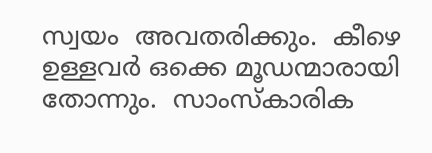സ്വയം  അവതരിക്കും.  കീഴെ ഉള്ളവർ ഒക്കെ മൂഡന്മാരായി  തോന്നും.  സാംസ്കാരിക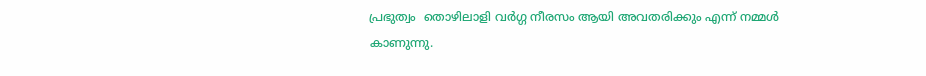പ്രഭുത്വം  തൊഴിലാളി വർഗ്ഗ നീരസം ആയി അവതരിക്കും എന്ന് നമ്മൾ  കാണുന്നു.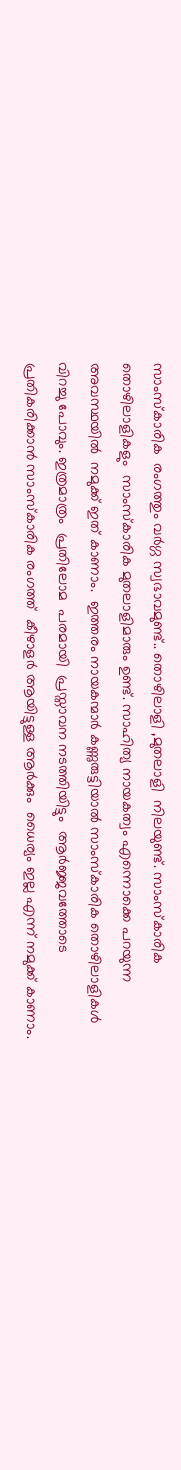സാംസ്കാരിക  രംഗത്തും വർഗ്ഗ സ്വഭാവമുണ്ട്.. തൊഴിലാളി ,മുതലാളി  നിലയുണ്ട്. സാംസ്കാരിക തൊഴിലാളികളും  സാംസ്കാരിക മുതലാളിമാരും ഉണ്ട്. സാഹിത്യ നായകത്വം എന്നൊക്കെ പറയുന്ന അവസ്ഥയിൽ  നമുക്ക് ഇത് കാണാം.  ഇത്തരം നായകന്മാർ കണ്ണുരുട്ടിയാൽ സാംസ്കാരിക തൊഴിലാളികൾ  വിറച്ചു പോവും. ഇത്രമാത്രം  പ്രതിലോമ  പരമായി  പ്രസ്താവന നടത്തിയിട്ടും  ആർജ്ജവത്തോടെ പ്രതികരിക്കാൻ സാംസ്കാരിക രംഗത്ത്  കീഴാളർ ആയിട്ടുള്ള ആർക്കും  ധൈര്യം ഇല്ല എന്ന് നമുക്ക് കാണാം.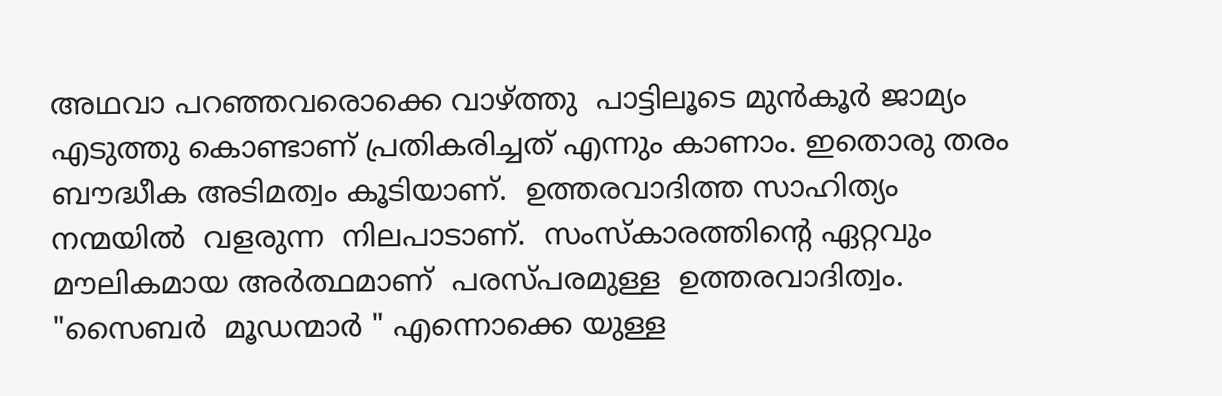അഥവാ പറഞ്ഞവരൊക്കെ വാഴ്ത്തു  പാട്ടിലൂടെ മുൻ‌കൂർ ജാമ്യം എടുത്തു കൊണ്ടാണ് പ്രതികരിച്ചത് എന്നും കാണാം. ഇതൊരു തരം  ബൗദ്ധീക അടിമത്വം കൂടിയാണ്.  ഉത്തരവാദിത്ത സാഹിത്യം  നന്മയിൽ  വളരുന്ന  നിലപാടാണ്.  സംസ്കാരത്തിന്റെ ഏറ്റവും മൗലികമായ അർത്ഥമാണ്  പരസ്പരമുള്ള  ഉത്തരവാദിത്വം. "സൈബർ  മൂഡന്മാർ " എന്നൊക്കെ യുള്ള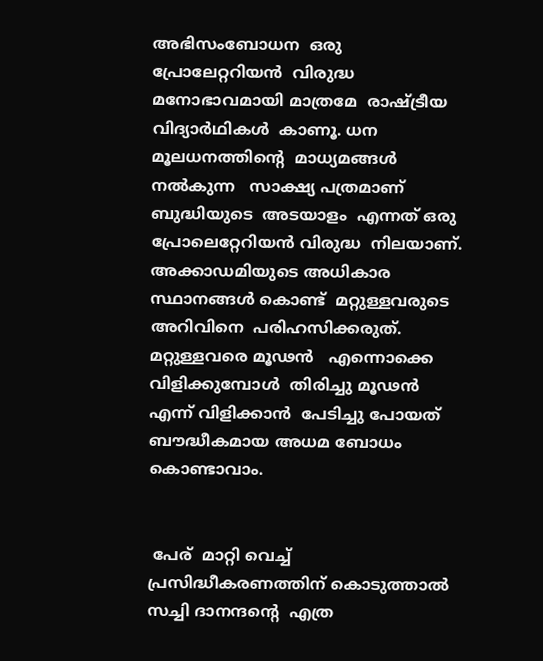അഭിസംബോധന  ഒരു പ്രോലേറ്ററിയൻ  വിരുദ്ധ  മനോഭാവമായി മാത്രമേ  രാഷ്ട്രീയ വിദ്യാർഥികൾ  കാണൂ. ധന മൂലധനത്തിന്റെ  മാധ്യമങ്ങൾ നൽകുന്ന   സാക്ഷ്യ പത്രമാണ്  ബുദ്ധിയുടെ  അടയാളം  എന്നത് ഒരു പ്രോലെറ്റേറിയൻ വിരുദ്ധ  നിലയാണ്.  അക്കാഡമിയുടെ അധികാര സ്ഥാനങ്ങൾ കൊണ്ട്  മറ്റുള്ളവരുടെ അറിവിനെ  പരിഹസിക്കരുത്.  മറ്റുള്ളവരെ മൂഢൻ   എന്നൊക്കെ വിളിക്കുമ്പോൾ  തിരിച്ചു മൂഢൻ  എന്ന് വിളിക്കാൻ  പേടിച്ചു പോയത്  ബൗദ്ധീകമായ അധമ ബോധം കൊണ്ടാവാം.


 പേര്  മാറ്റി വെച്ച്  പ്രസിദ്ധീകരണത്തിന് കൊടുത്താൽ  സച്ചി ദാനന്ദന്റെ  എത്ര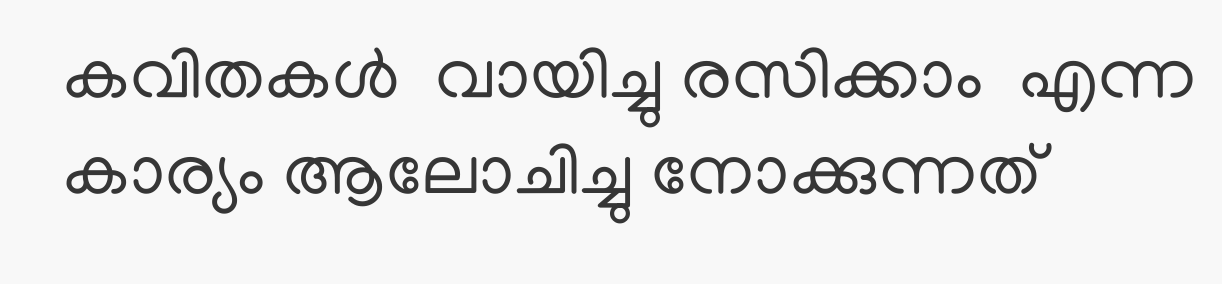കവിതകൾ  വായിച്ചു രസിക്കാം  എന്ന കാര്യം ആലോചിച്ചു നോക്കുന്നത്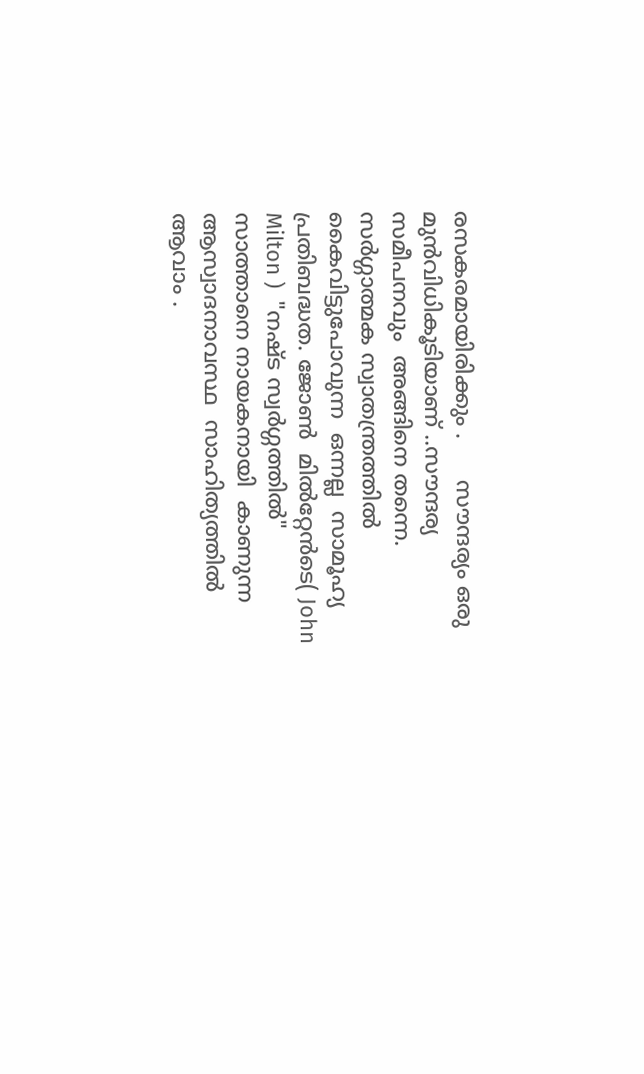രസകരമായിരിക്കും .      സൗന്ദര്യം ഒരു മുൻവിധികൂടിയാണ് ..സൗന്ദര്യ സമീപനവും  അങ്ങിനെ തന്നെ.   സർഗ്ഗാത്മക സ്വാതന്ത്രത്തിൽ കൈവിട്ടുപോവുന്ന  ഒന്നല്ല  സാമൂഹ്യ പ്രതിബദ്ധത. ജോൺ  മിൽറ്റേൻടെ( John  Milton )  "നഷ്ട സ്വർഗ്ഗത്തിൽ"  സാത്താനെ നായകനായി  കാണുന്ന  ആസ്വാദനാവസ്ഥ  സാഹിത്യത്തിൽ ആവാം .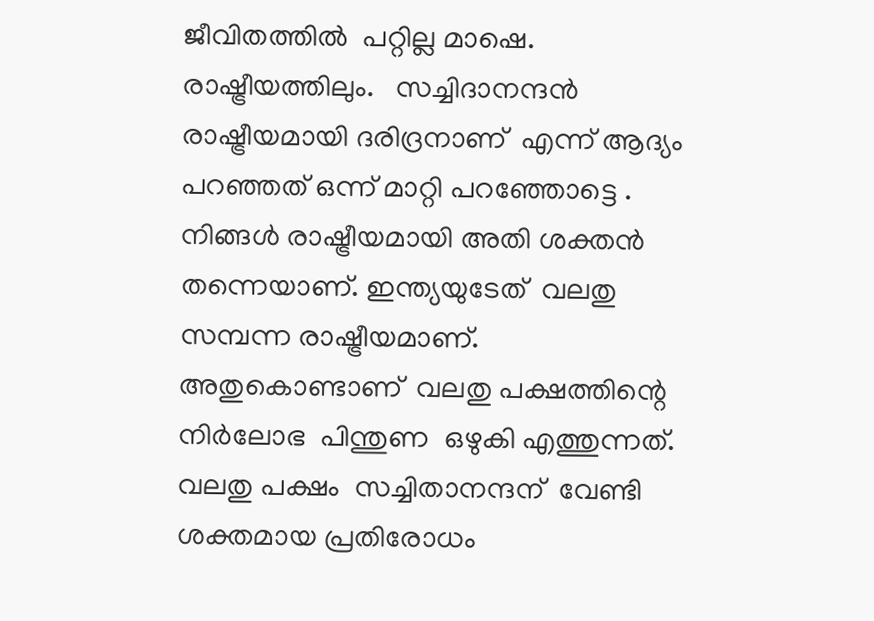ജീവിതത്തിൽ  പറ്റില്ല മാഷെ. രാഷ്ട്രീയത്തിലും.   സച്ചിദാനന്ദൻ  രാഷ്ട്രീയമായി ദരിദ്രനാണ്  എന്ന് ആദ്യം പറഞ്ഞത് ഒന്ന് മാറ്റി പറഞ്ഞോട്ടെ . നിങ്ങൾ രാഷ്ട്രീയമായി അതി ശക്തൻ തന്നെയാണ്. ഇന്ത്യയുടേത്  വലതു സമ്പന്ന രാഷ്ട്രീയമാണ്. അതുകൊണ്ടാണ്  വലതു പക്ഷത്തിന്റെ നിർലോഭ  പിന്തുണ  ഒഴുകി എത്തുന്നത്. വലതു പക്ഷം  സച്ചിതാനന്ദന്  വേണ്ടി ശക്തമായ പ്രതിരോധം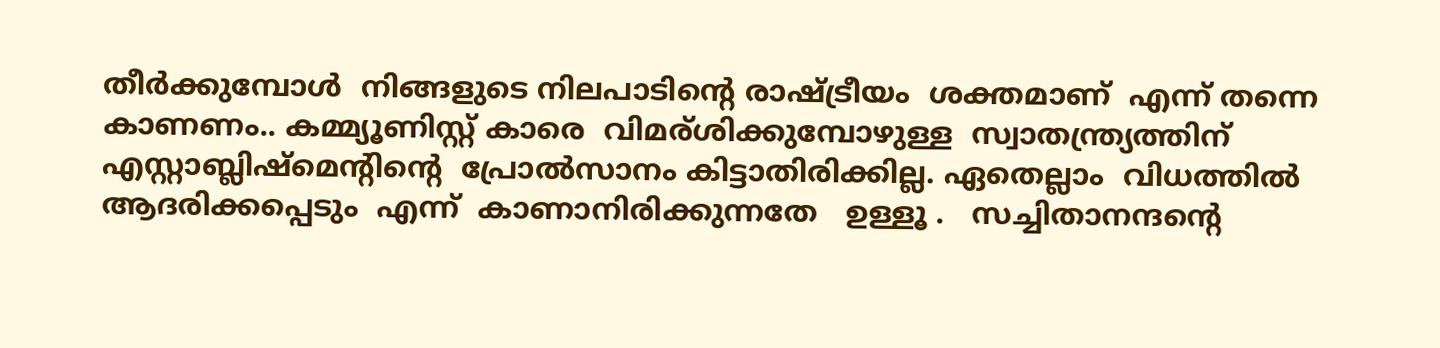തീർക്കുമ്പോൾ  നിങ്ങളുടെ നിലപാടിന്റെ രാഷ്ട്രീയം  ശക്തമാണ്  എന്ന് തന്നെ കാണണം.. കമ്മ്യൂണിസ്റ്റ് കാരെ  വിമര്ശിക്കുമ്പോഴുള്ള  സ്വാതന്ത്ര്യത്തിന്  എസ്റ്റാബ്ലിഷ്‌മെന്റിന്റെ  പ്രോൽസാനം കിട്ടാതിരിക്കില്ല. ഏതെല്ലാം  വിധത്തിൽ  ആദരിക്കപ്പെടും  എന്ന്  കാണാനിരിക്കുന്നതേ   ഉള്ളൂ .   സച്ചിതാനന്ദൻ്റെ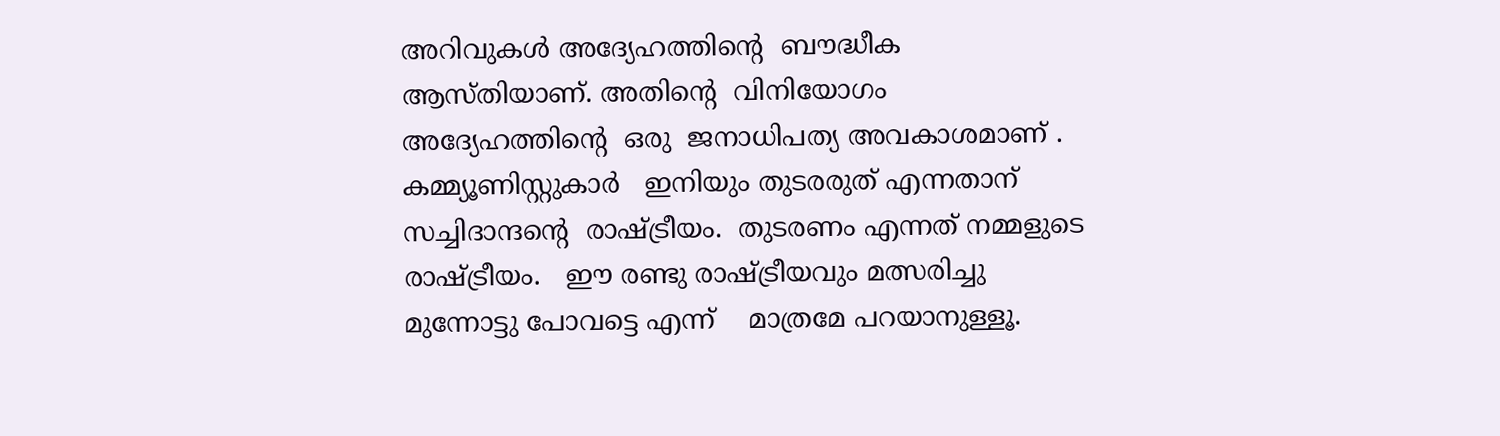അറിവുകൾ അദ്യേഹത്തിൻ്റെ  ബൗദ്ധീക ആസ്തിയാണ്. അതിൻ്റെ  വിനിയോഗം  അദ്യേഹത്തിൻ്റെ  ഒരു  ജനാധിപത്യ അവകാശമാണ് .   കമ്മ്യൂണിസ്റ്റുകാർ   ഇനിയും തുടരരുത് എന്നതാന് സച്ചിദാന്ദന്റെ  രാഷ്ട്രീയം.  തുടരണം എന്നത് നമ്മളുടെ രാഷ്ട്രീയം.   ഈ രണ്ടു രാഷ്ട്രീയവും മത്സരിച്ചു മുന്നോട്ടു പോവട്ടെ എന്ന്    മാത്രമേ പറയാനുള്ളൂ.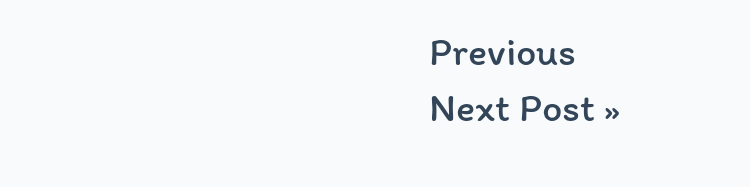Previous
Next Post »